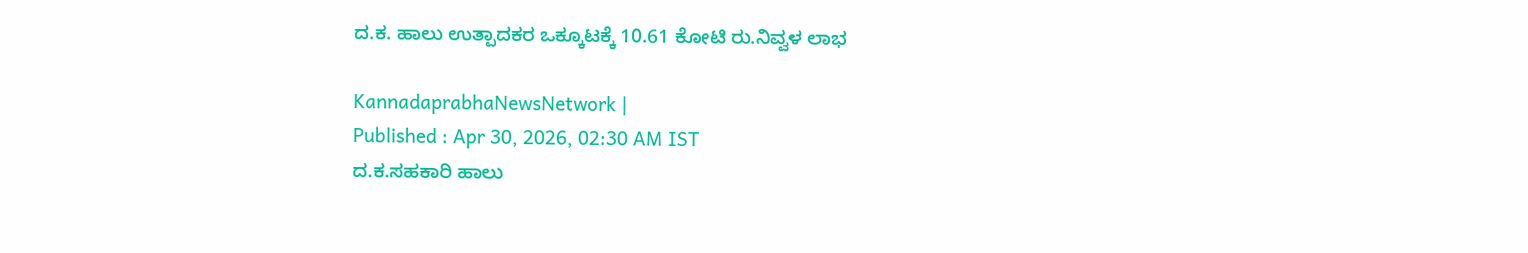ದ.ಕ. ಹಾಲು ಉತ್ಪಾದಕರ ಒಕ್ಕೂಟಕ್ಕೆ 10.61 ಕೋಟಿ ರು.ನಿವ್ವಳ ಲಾಭ

KannadaprabhaNewsNetwork |
Published : Apr 30, 2026, 02:30 AM IST
ದ.ಕ.ಸಹಕಾರಿ ಹಾಲು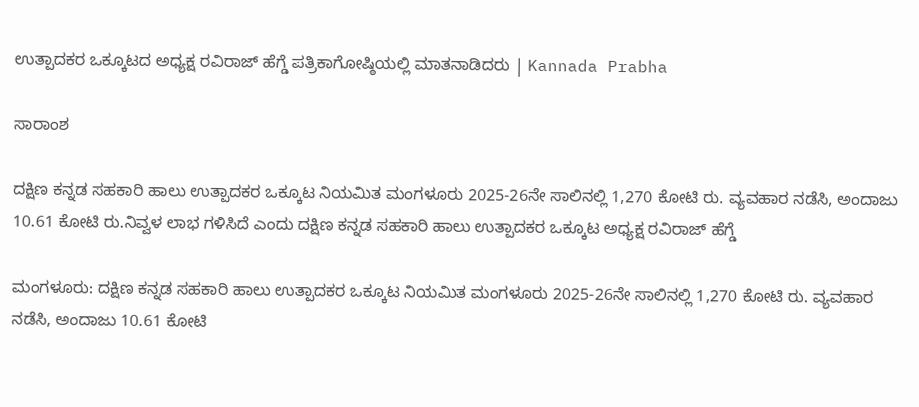ಉತ್ಪಾದಕರ ಒಕ್ಕೂಟದ ಅಧ್ಯಕ್ಷ ರವಿರಾಜ್ ಹೆಗ್ಡೆ ಪತ್ರಿಕಾಗೋಷ್ಠಿಯಲ್ಲಿ ಮಾತನಾಡಿದರು | Kannada Prabha

ಸಾರಾಂಶ

ದಕ್ಷಿಣ ಕನ್ನಡ ಸಹಕಾರಿ ಹಾಲು ಉತ್ಪಾದಕರ ಒಕ್ಕೂಟ ನಿಯಮಿತ ಮಂಗಳೂರು 2025-26ನೇ ಸಾಲಿನಲ್ಲಿ 1,270 ಕೋಟಿ ರು. ವ್ಯವಹಾರ ನಡೆಸಿ, ಅಂದಾಜು 10.61 ಕೋಟಿ ರು.ನಿವ್ವಳ ಲಾಭ ಗಳಿಸಿದೆ ಎಂದು ದಕ್ಷಿಣ ಕನ್ನಡ ಸಹಕಾರಿ ಹಾಲು ಉತ್ಪಾದಕರ ಒಕ್ಕೂಟ ಅಧ್ಯಕ್ಷ ರವಿರಾಜ್ ಹೆಗ್ಡೆ

ಮಂಗಳೂರು: ದಕ್ಷಿಣ ಕನ್ನಡ ಸಹಕಾರಿ ಹಾಲು ಉತ್ಪಾದಕರ ಒಕ್ಕೂಟ ನಿಯಮಿತ ಮಂಗಳೂರು 2025-26ನೇ ಸಾಲಿನಲ್ಲಿ 1,270 ಕೋಟಿ ರು. ವ್ಯವಹಾರ ನಡೆಸಿ, ಅಂದಾಜು 10.61 ಕೋಟಿ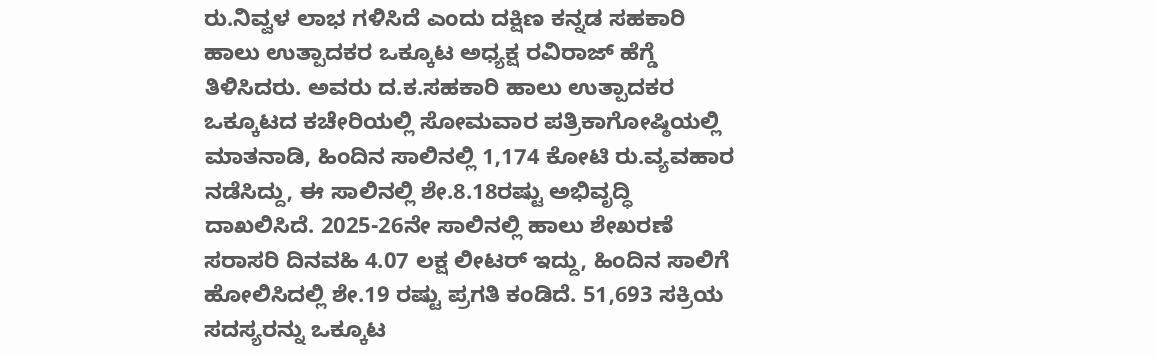ರು.ನಿವ್ವಳ ಲಾಭ ಗಳಿಸಿದೆ ಎಂದು ದಕ್ಷಿಣ ಕನ್ನಡ ಸಹಕಾರಿ ಹಾಲು ಉತ್ಪಾದಕರ ಒಕ್ಕೂಟ ಅಧ್ಯಕ್ಷ ರವಿರಾಜ್ ಹೆಗ್ಡೆ ತಿಳಿಸಿದರು. ಅವರು ದ.ಕ.ಸಹಕಾರಿ ಹಾಲು ಉತ್ಪಾದಕರ ಒಕ್ಕೂಟದ ಕಚೇರಿಯಲ್ಲಿ ಸೋಮವಾರ ಪತ್ರಿಕಾಗೋಷ್ಠಿಯಲ್ಲಿ ಮಾತನಾಡಿ, ಹಿಂದಿನ ಸಾಲಿನಲ್ಲಿ 1,174 ಕೋಟಿ ರು.ವ್ಯವಹಾರ ನಡೆಸಿದ್ದು, ಈ ಸಾಲಿನಲ್ಲಿ ಶೇ.8.18ರಷ್ಟು ಅಭಿವೃದ್ಧಿ ದಾಖಲಿಸಿದೆ. 2025-26ನೇ ಸಾಲಿನಲ್ಲಿ ಹಾಲು ಶೇಖರಣೆ ಸರಾಸರಿ ದಿನವಹಿ 4.07 ಲಕ್ಷ ಲೀಟರ್ ಇದ್ದು, ಹಿಂದಿನ ಸಾಲಿಗೆ ಹೋಲಿಸಿದಲ್ಲಿ ಶೇ.19 ರಷ್ಟು ಪ್ರಗತಿ ಕಂಡಿದೆ. 51,693 ಸಕ್ರಿಯ ಸದಸ್ಯರನ್ನು ಒಕ್ಕೂಟ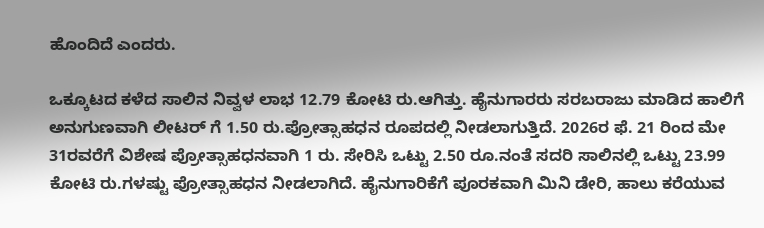ಹೊಂದಿದೆ ಎಂದರು.

ಒಕ್ಕೂಟದ ಕಳೆದ ಸಾಲಿನ ನಿವ್ವಳ ಲಾಭ 12.79 ಕೋಟಿ ರು.ಆಗಿತ್ತು. ಹೈನುಗಾರರು ಸರಬರಾಜು ಮಾಡಿದ ಹಾಲಿಗೆ ಅನುಗುಣವಾಗಿ ಲೀಟರ್ ಗೆ 1.50 ರು.ಪ್ರೋತ್ಸಾಹಧನ ರೂಪದಲ್ಲಿ ನೀಡಲಾಗುತ್ತಿದೆ. 2026ರ ಫೆ. 21 ರಿಂದ ಮೇ 31ರವರೆಗೆ ವಿಶೇಷ ಪ್ರೋತ್ಸಾಹಧನವಾಗಿ 1 ರು. ಸೇರಿಸಿ ಒಟ್ಟು 2.50 ರೂ.ನಂತೆ ಸದರಿ ಸಾಲಿನಲ್ಲಿ ಒಟ್ಟು 23.99 ಕೋಟಿ ರು.ಗಳಷ್ಟು ಪ್ರೋತ್ಸಾಹಧನ ನೀಡಲಾಗಿದೆ. ಹೈನುಗಾರಿಕೆಗೆ ಪೂರಕವಾಗಿ ಮಿನಿ ಡೇರಿ, ಹಾಲು ಕರೆಯುವ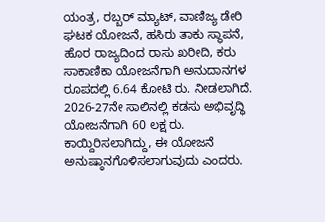ಯಂತ್ರ, ರಬ್ಬರ್ ಮ್ಯಾಟ್, ವಾಣಿಜ್ಯ ಡೇರಿ ಘಟಕ ಯೋಜನೆ, ಹಸಿರು ತಾಕು ಸ್ಥಾಪನೆ, ಹೊರ ರಾಜ್ಯದಿಂದ ರಾಸು ಖರೀದಿ, ಕರು ಸಾಕಾಣಿಕಾ ಯೋಜನೆಗಾಗಿ ಅನುದಾನಗಳ ರೂಪದಲ್ಲಿ 6.64 ಕೋಟಿ ರು. ನೀಡಲಾಗಿದೆ. 2026-27ನೇ ಸಾಲಿನಲ್ಲಿ ಕಡಸು ಅಭಿವೃದ್ಧಿ ಯೋಜನೆಗಾಗಿ 60 ಲಕ್ಷ ರು. ಕಾಯ್ದಿರಿಸಲಾಗಿದ್ದು, ಈ ಯೋಜನೆ ಅನುಷ್ಠಾನಗೊಳಿಸಲಾಗುವುದು ಎಂದರು.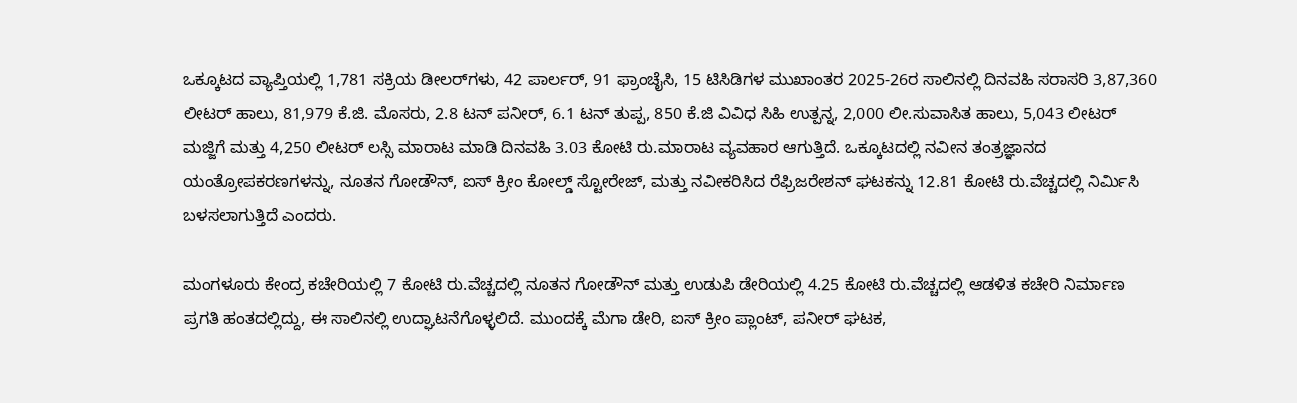ಒಕ್ಕೂಟದ ವ್ಯಾಪ್ತಿಯಲ್ಲಿ 1,781 ಸಕ್ರಿಯ ಡೀಲರ್‌ಗಳು, 42 ಪಾರ್ಲರ್, 91 ಫ್ರಾಂಚೈಸಿ, 15 ಟಿಸಿಡಿಗಳ ಮುಖಾಂತರ 2025-26ರ ಸಾಲಿನಲ್ಲಿ ದಿನವಹಿ ಸರಾಸರಿ 3,87,360 ಲೀಟರ್ ಹಾಲು, 81,979 ಕೆ.ಜಿ. ಮೊಸರು, 2.8 ಟನ್ ಪನೀರ್, 6.1 ಟನ್ ತುಪ್ಪ, 850 ಕೆ.ಜಿ ವಿವಿಧ ಸಿಹಿ ಉತ್ಪನ್ನ, 2,000 ಲೀ.ಸುವಾಸಿತ ಹಾಲು, 5,043 ಲೀಟರ್ ಮಜ್ಜಿಗೆ ಮತ್ತು 4,250 ಲೀಟರ್‌ ಲಸ್ಸಿ ಮಾರಾಟ ಮಾಡಿ ದಿನವಹಿ 3.03 ಕೋಟಿ ರು.ಮಾರಾಟ ವ್ಯವಹಾರ ಆಗುತ್ತಿದೆ. ಒಕ್ಕೂಟದಲ್ಲಿ ನವೀನ ತಂತ್ರಜ್ಞಾನದ ಯಂತ್ರೋಪಕರಣಗಳನ್ನು, ನೂತನ ಗೋಡೌನ್, ಐಸ್ ಕ್ರೀಂ ಕೋಲ್ಡ್ ಸ್ಟೋರೇಜ್, ಮತ್ತು ನವೀಕರಿಸಿದ ರೆಫ್ರಿಜರೇಶನ್ ಘಟಕನ್ನು 12.81 ಕೋಟಿ ರು.ವೆಚ್ಚದಲ್ಲಿ ನಿರ್ಮಿಸಿ ಬಳಸಲಾಗುತ್ತಿದೆ ಎಂದರು.

ಮಂಗಳೂರು ಕೇಂದ್ರ ಕಚೇರಿಯಲ್ಲಿ 7 ಕೋಟಿ ರು.ವೆಚ್ಚದಲ್ಲಿ ನೂತನ ಗೋಡೌನ್ ಮತ್ತು ಉಡುಪಿ ಡೇರಿಯಲ್ಲಿ 4.25 ಕೋಟಿ ರು.ವೆಚ್ಚದಲ್ಲಿ ಆಡಳಿತ ಕಚೇರಿ ನಿರ್ಮಾಣ ಪ್ರಗತಿ ಹಂತದಲ್ಲಿದ್ದು, ಈ ಸಾಲಿನಲ್ಲಿ ಉದ್ಘಾಟನೆಗೊಳ್ಳಲಿದೆ. ಮುಂದಕ್ಕೆ ಮೆಗಾ ಡೇರಿ, ಐಸ್ ಕ್ರೀಂ ಪ್ಲಾಂಟ್, ಪನೀರ್ ಘಟಕ,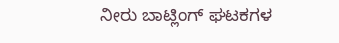ನೀರು ಬಾಟ್ಲಿಂಗ್ ಘಟಕಗಳ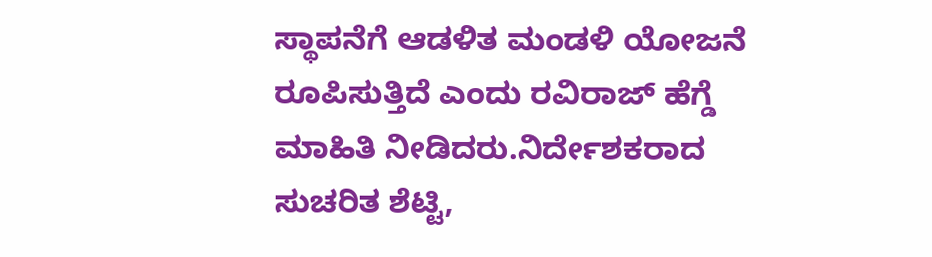ಸ್ಥಾಪನೆಗೆ ಆಡಳಿತ ಮಂಡಳಿ ಯೋಜನೆ ರೂಪಿಸುತ್ತಿದೆ ಎಂದು ರವಿರಾಜ್ ಹೆಗ್ಡೆ ಮಾಹಿತಿ ನೀಡಿದರು.ನಿರ್ದೇಶಕರಾದ ಸುಚರಿತ ಶೆಟ್ಟಿ,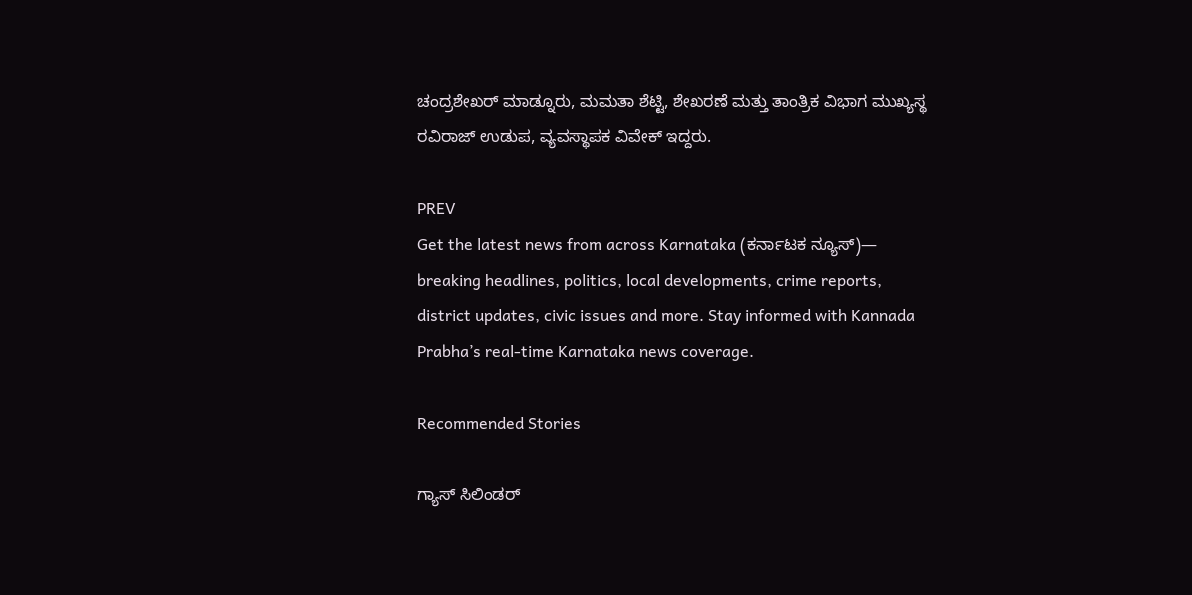ಚಂದ್ರಶೇಖರ್ ಮಾಡ್ನೂರು, ಮಮತಾ ಶೆಟ್ಟಿ, ಶೇಖರಣೆ ಮತ್ತು ತಾಂತ್ರಿಕ ವಿಭಾಗ ಮುಖ್ಯಸ್ಥ ರವಿರಾಜ್ ಉಡುಪ, ವ್ಯವಸ್ಥಾಪಕ ವಿವೇಕ್ ಇದ್ದರು.

PREV
Get the latest news from across Karnataka (ಕರ್ನಾಟಕ ನ್ಯೂಸ್)— breaking headlines, politics, local developments, crime reports, district updates, civic issues and more. Stay informed with Kannada Prabha’s real‑time Karnataka news coverage.

Recommended Stories

ಗ್ಯಾಸ್‌ ಸಿಲಿಂಡರ್‌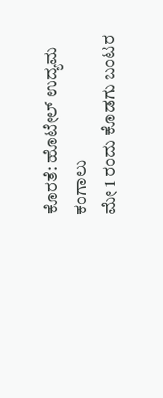ಕೊರತೆ: ಹೊಟೇಲ್ ಉದ್ಯಮ ಕಂಗಾಲು
ಮೇ 1 ರಂದು ಕೊಡಗು ಬಂಟರ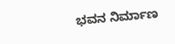ಭವನ ನಿರ್ಮಾಣ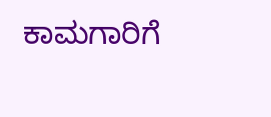ಕಾಮಗಾರಿಗೆ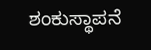ಶಂಕುಸ್ಥಾಪನೆ